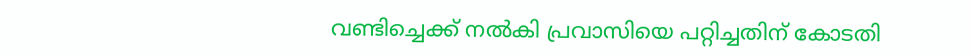വണ്ടിച്ചെക്ക് നൽകി പ്രവാസിയെ പറ്റിച്ചതിന് കോടതി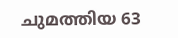ചുമത്തിയ 63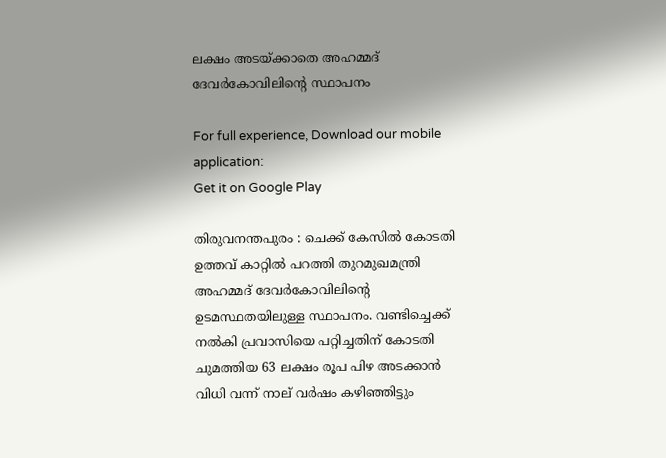ലക്ഷം അടയ്ക്കാതെ അഹമ്മദ് ദേവര്‍കോവിലിന്‍റെ സ്ഥാപനം

For full experience, Download our mobile application:
Get it on Google Play

തിരുവനന്തപുരം : ചെക്ക് കേസിൽ കോടതി ഉത്തവ് കാറ്റിൽ പറത്തി തുറമുഖമന്ത്രി അഹമ്മദ് ദേവർകോവിലിന്‍റെ ഉടമസ്ഥതയിലുള്ള സ്ഥാപനം. വണ്ടിച്ചെക്ക് നൽകി പ്രവാസിയെ പറ്റിച്ചതിന് കോടതി ചുമത്തിയ 63 ലക്ഷം രൂപ പിഴ അടക്കാൻ വിധി വന്ന് നാല് വര്‍ഷം കഴിഞ്ഞിട്ടും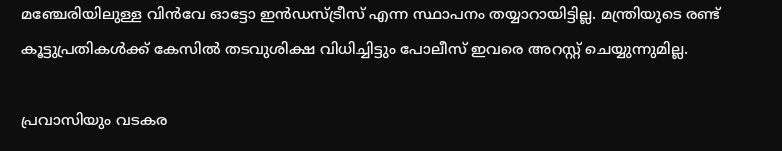മഞ്ചേരിയിലുള്ള വിൻവേ ഓട്ടോ ഇൻഡസ്ട്രീസ് എന്ന സ്ഥാപനം തയ്യാറായിട്ടില്ല. മന്ത്രിയുടെ രണ്ട് കൂട്ടുപ്രതികള്‍ക്ക് കേസില്‍ തടവുശിക്ഷ വിധിച്ചിട്ടും പോലീസ് ഇവരെ അറസ്റ്റ് ചെയ്യുന്നുമില്ല.

പ്രവാസിയും വടകര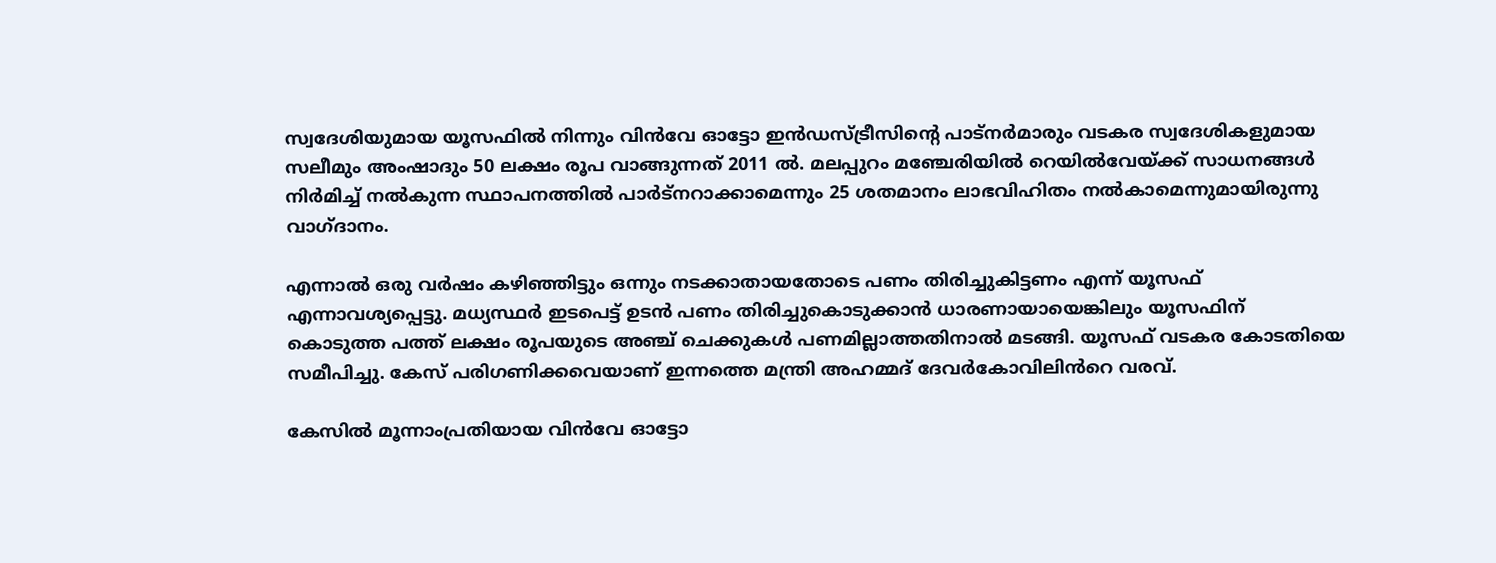സ്വദേശിയുമായ യൂസഫിൽ നിന്നും വിൻവേ ഓട്ടോ ഇൻഡസ്ട്രീസിന്‍റെ പാട്നർമാരും വടകര സ്വദേശികളുമായ സലീമും അംഷാദും 50 ലക്ഷം രൂപ വാങ്ങുന്നത് 2011 ൽ. മലപ്പുറം മഞ്ചേരിയില്‍ റെയില്‍വേയ്ക്ക് സാധനങ്ങള്‍ നിര്‍മിച്ച് നല്‍കുന്ന സ്ഥാപനത്തില്‍ പാര്‍ട്നറാക്കാമെന്നും 25 ശതമാനം ലാഭവിഹിതം നല്‍കാമെന്നുമായിരുന്നു വാഗ്ദാനം.

എന്നാല്‍ ഒരു വര്‍ഷം കഴിഞ്ഞി‍ട്ടും ഒന്നും നടക്കാതായതോടെ പണം തിരിച്ചുകിട്ടണം എന്ന് യൂസഫ് എന്നാവശ്യപ്പെട്ടു. മധ്യസ്ഥര്‍ ഇടപെട്ട് ഉടന്‍ പണം തിരിച്ചുകൊടുക്കാന്‍ ധാരണായായെങ്കിലും യൂസഫിന് കൊടുത്ത പത്ത് ലക്ഷം രൂപയുടെ അഞ്ച് ചെക്കുകള്‍ പണമില്ലാത്തതിനാല്‍ മടങ്ങി. യൂസഫ് വടകര കോടതിയെ സമീപിച്ചു. കേസ് പരിഗണിക്കവെയാണ് ഇന്നത്തെ മന്ത്രി അഹമ്മദ് ദേവര്‍കോവിലിൻറെ വരവ്.

കേസില്‍ മൂന്നാംപ്രതിയായ വിന്‍വേ ഓട്ടോ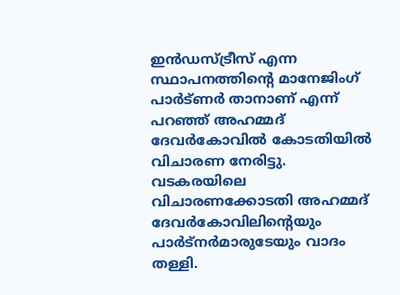ഇന്‍ഡസ്ട്രീസ് എന്ന സ്ഥാപനത്തിന്‍റെ മാനേജിംഗ് പാര്‍ട്ണര്‍ താനാണ് എന്ന് പറഞ്ഞ് അഹമ്മദ് ദേവര്‍കോവില്‍ കോടതിയില്‍ വിചാരണ നേരിട്ടു. വടകരയിലെ വിചാരണക്കോടതി അഹമ്മദ് ദേവര്‍കോവിലിന്‍റെയും പാർട്നർമാരുടേയും വാദം തള്ളി.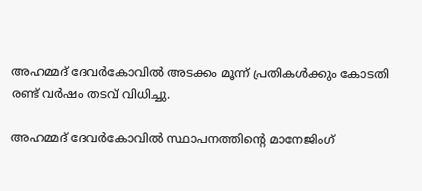അഹമ്മദ് ദേവര്‍കോവില്‍ അടക്കം മൂന്ന് പ്രതികള്‍ക്കും കോടതി രണ്ട് വര്‍ഷം തടവ് വിധിച്ചു.

അഹമ്മദ് ദേവര്‍കോവില്‍ സ്ഥാപനത്തിന്‍റെ മാനേജിംഗ്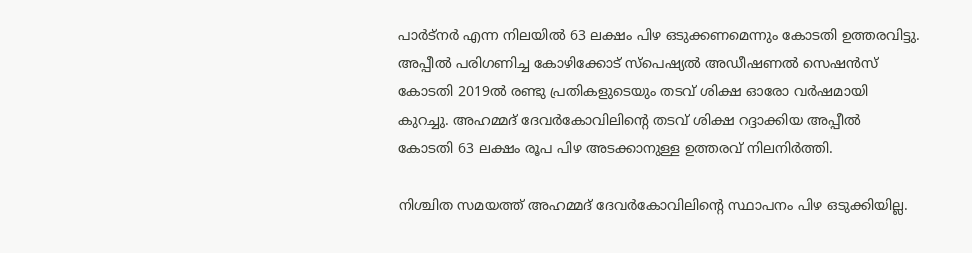പാര്‍ട്നര്‍ എന്ന നിലയില്‍ 63 ലക്ഷം പിഴ ഒടുക്കണമെന്നും കോടതി ഉത്തരവിട്ടു. അപ്പീൽ പരിഗണിച്ച കോഴിക്കോട് സ്പെഷ്യല്‍ അഡീഷണല്‍ സെഷന്‍സ് കോടതി 2019ൽ രണ്ടു പ്രതികളുടെയും തടവ് ശിക്ഷ ഓരോ വര്‍ഷമായി കുറച്ചു. അഹമ്മദ് ദേവര്‍കോവിലിന്‍റെ തടവ് ശിക്ഷ റദ്ദാക്കിയ അപ്പീല്‍ കോടതി 63 ലക്ഷം രൂപ പിഴ അടക്കാനുള്ള ഉത്തരവ് നിലനിര്‍ത്തി.

നിശ്ചിത സമയത്ത് അഹമ്മദ് ദേവര്‍കോവിലിന്‍റെ സ്ഥാപനം പിഴ ഒടുക്കിയില്ല.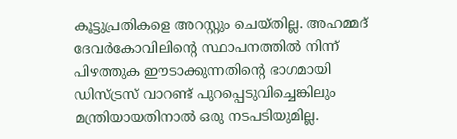കൂട്ടുപ്രതികളെ അറസ്റ്റും ചെയ്തില്ല. അഹമ്മദ് ദേവര്‍കോവിലിന്‍റെ സ്ഥാപനത്തില്‍ നിന്ന് പിഴത്തുക ഈടാക്കുന്നതിന്‍റെ ഭാഗമായി ഡിസ്ട്രസ് വാറണ്ട് പുറപ്പെടുവിച്ചെങ്കിലും മന്ത്രിയായതിനാല്‍ ഒരു നടപടിയുമില്ല.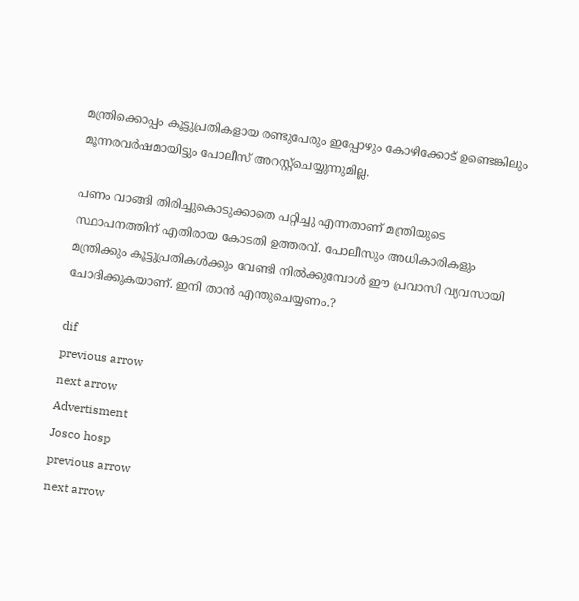മന്ത്രിക്കൊപ്പം കൂട്ടുപ്രതികളായ രണ്ടുപേരും ഇപ്പോഴും കോഴിക്കോട് ഉണ്ടെങ്കിലും മൂന്നരവര്‍ഷമായിട്ടും പോലീസ് അറസ്റ്റ്ചെയ്യുന്നുമില്ല.

പണം വാങ്ങി തിരിച്ചുകൊടുക്കാതെ പറ്റിച്ചു എന്നതാണ് മന്ത്രിയുടെ സ്ഥാപനത്തിന് എതിരായ കോടതി ഉത്തരവ്. പോലീസും അധികാരികളും മന്ത്രിക്കും കൂട്ടുപ്രതികള്‍ക്കും വേണ്ടി നില്‍ക്കുമ്പോള്‍ ഈ പ്രവാസി വ്യവസായി ചോദിക്കുകയാണ്. ഇനി താന്‍ എന്തുചെയ്യണം.?

dif
previous arrow
next arrow
Advertisment
Josco hosp
previous arrow
next arrow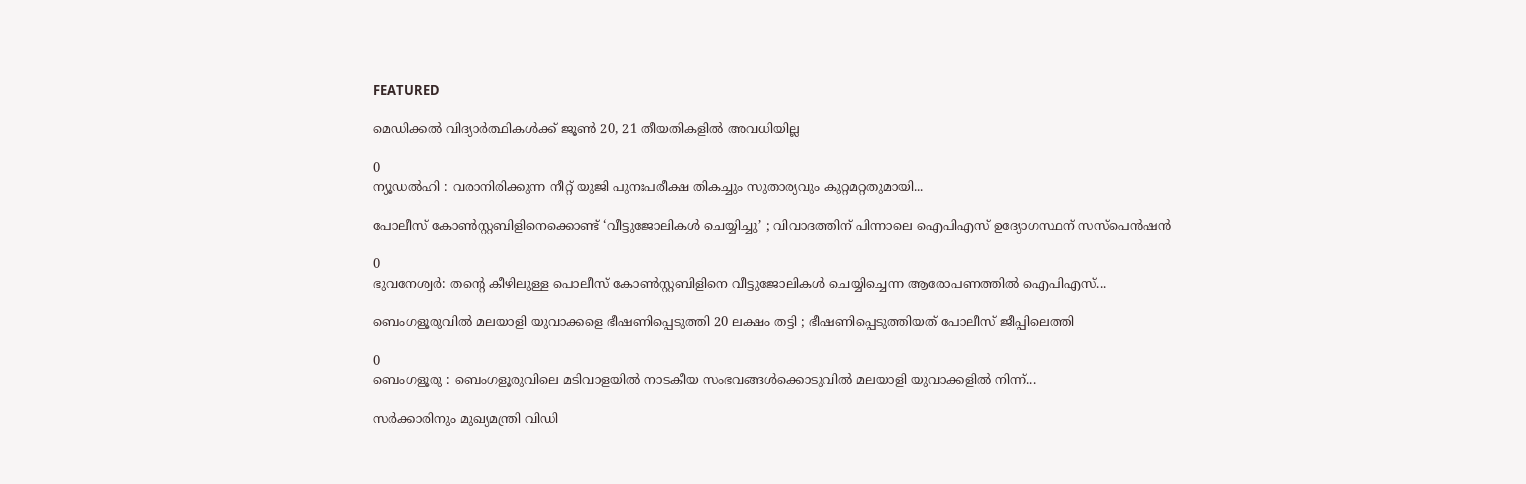FEATURED

മെഡിക്കൽ വിദ്യാർത്ഥികൾക്ക് ജൂൺ 20, 21 തീയതികളിൽ അവധിയില്ല

0
ന്യൂഡൽഹി : വരാനിരിക്കുന്ന നീറ്റ് യുജി പുനഃപരീക്ഷ തികച്ചും സുതാര്യവും കുറ്റമറ്റതുമായി...

പോലീസ് കോൺസ്റ്റബിളിനെക്കൊണ്ട് ‘വീട്ടുജോലികൾ ചെയ്യിച്ചു’ ; വിവാദത്തിന് പിന്നാലെ ഐപിഎസ് ഉദ്യോഗസ്ഥന് സസ്പെൻഷൻ

0
ഭുവനേശ്വര്‍: തന്റെ കീഴിലുള്ള പൊലീസ് കോണ്‍സ്റ്റബിളിനെ വീട്ടുജോലികള്‍ ചെയ്യിച്ചെന്ന ആരോപണത്തില്‍ ഐപിഎസ്...

ബെംഗളൂരുവിൽ മലയാളി യുവാക്കളെ ഭീഷണിപ്പെടുത്തി 20 ലക്ഷം തട്ടി ; ഭീഷണിപ്പെടുത്തിയത് പോലീസ് ജീപ്പിലെത്തി

0
ബെംഗളൂരു : ബെംഗളൂരുവിലെ മടിവാളയിൽ നാടകീയ സംഭവങ്ങൾക്കൊടുവിൽ മലയാളി യുവാക്കളിൽ നിന്ന്...

സർക്കാരിനും മുഖ്യമന്ത്രി വിഡി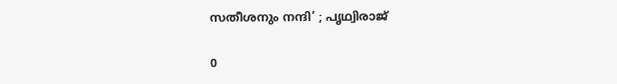സതീശനും നന്ദി’ ; പൃഥ്വിരാജ്

0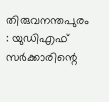തിരുവനന്തപുരം : യുഡിഎഫ് സർക്കാരിന്റെ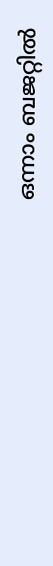ഒന്നാം ബജറ്റിൽ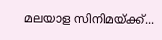മലയാള സിനിമയ്ക്ക്...